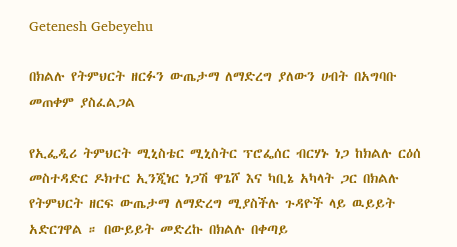Getenesh Gebeyehu

በክልሉ የትምህርት ዘርፉን ውጤታማ ለማድረግ ያለውን ሀብት በአግባቡ መጠቀም ያስፈልጋል

የኢፌዲሪ ትምህርት ሚኒስቴር ሚኒስትር ፕሮፌሰር ብርሃኑ ነጋ ከክልሉ ርዕሰ መስተዳድር ዶክተር ኢንጂነር ነጋሽ ዋጌሾ እና ካቢኔ አካላት ጋር በክልሉ የትምህርት ዘርፍ ውጤታማ ለማድረግ ሚያስችሉ ጉዳዮች ላይ ዉይይት አድርገዋል ። በውይይት መድረኩ በክልሉ በቀጣይ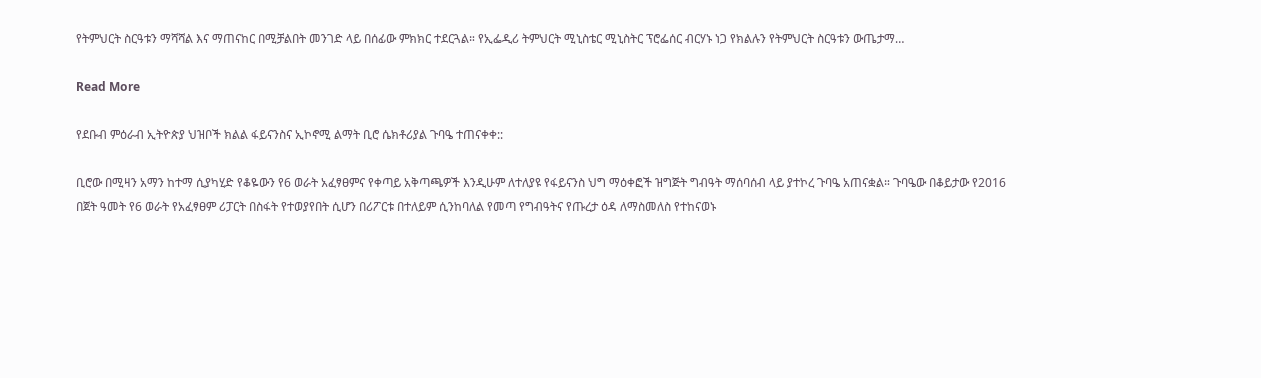የትምህርት ስርዓቱን ማሻሻል እና ማጠናከር በሚቻልበት መንገድ ላይ በሰፊው ምክክር ተደርጓል። የኢፌዲሪ ትምህርት ሚኒስቴር ሚኒስትር ፕሮፌሰር ብርሃኑ ነጋ የክልሉን የትምህርት ስርዓቱን ውጤታማ…

Read More

የደቡብ ምዕራብ ኢትዮጵያ ህዝቦች ክልል ፋይናንስና ኢኮኖሚ ልማት ቢሮ ሴክቶሪያል ጉባዔ ተጠናቀቀ::

ቢሮው በሚዛን አማን ከተማ ሲያካሂድ የቆዬውን የ6 ወራት አፈፃፀምና የቀጣይ አቅጣጫዎች እንዲሁም ለተለያዩ የፋይናንስ ህግ ማዕቀፎች ዝግጅት ግብዓት ማሰባሰብ ላይ ያተኮረ ጉባዔ አጠናቋል። ጉባዔው በቆይታው የ2016 በጀት ዓመት የ6 ወራት የአፈፃፀም ሪፓርት በስፋት የተወያየበት ሲሆን በሪፖርቱ በተለይም ሲንከባለል የመጣ የግብዓትና የጡረታ ዕዳ ለማስመለስ የተከናወኑ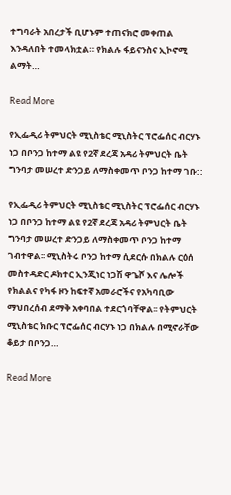ተግባራት አበረታች ቢሆኑም ተጠናክሮ መቀጠል እንዳለበት ተመላክቷል። የክልሉ ፋይናንስና ኢኮኖሚ ልማት…

Read More

የኢፌዲሪ ትምህርት ሚኒስቴር ሚኒስትር ፕሮፌሰር ብርሃኑ ነጋ በቦንጋ ከተማ ልዩ የ2ኛ ደረጃ አዳሪ ትምህርት ቤት ግንባታ መሠረተ ድንጋይ ለማስቀመጥ ቦንጋ ከተማ ገቡ::

የኢፌዲሪ ትምህርት ሚኒስቴር ሚኒስትር ፕሮፌሰር ብርሃኑ ነጋ በቦንጋ ከተማ ልዩ የ2ኛ ደረጃ አዳሪ ትምህርት ቤት ግንባታ መሠረተ ድንጋይ ለማስቀመጥ ቦንጋ ከተማ ገብተዋል፡፡ ሚኒስትሩ ቦንጋ ከተማ ሲደርሱ በክልሉ ርዕሰ መስተዳድር ዶክተር ኢንጂነር ነጋሽ ዋጌሾ እና ሌሎች የክልልና የካፋ ዞን ከፍተኛ አመራሮችና የአካባቢው ማህበረሰብ ደማቅ አቀባበል ተደርጎባቸዋል፡፡ የትምህርት ሚኒስቴር ክቡር ፕሮፌሰር ብርሃኑ ነጋ በክልሉ በሚኖራቸው ቆይታ በቦንጋ…

Read More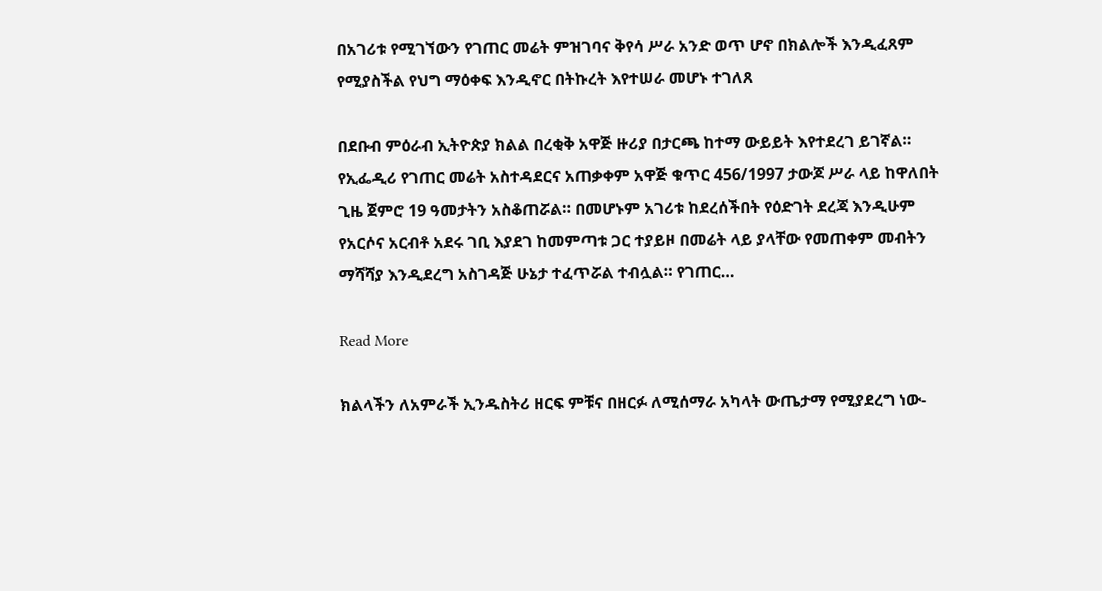በአገሪቱ የሚገኘውን የገጠር መሬት ምዝገባና ቅየሳ ሥራ አንድ ወጥ ሆኖ በክልሎች እንዲፈጸም የሚያስችል የህግ ማዕቀፍ እንዲኖር በትኩረት እየተሠራ መሆኑ ተገለጸ

በደቡብ ምዕራብ ኢትዮጵያ ክልል በረቂቅ አዋጅ ዙሪያ በታርጫ ከተማ ውይይት እየተደረገ ይገኛል። የኢፌዲሪ የገጠር መሬት አስተዳደርና አጠቃቀም አዋጅ ቁጥር 456/1997 ታውጆ ሥራ ላይ ከዋለበት ጊዜ ጀምሮ 19 ዓመታትን አስቆጠሯል። በመሆኑም አገሪቱ ከደረሰችበት የዕድገት ደረጃ እንዲሁም የአርሶና አርብቶ አደሩ ገቢ እያደገ ከመምጣቱ ጋር ተያይዞ በመሬት ላይ ያላቸው የመጠቀም መብትን ማሻሻያ እንዲደረግ አስገዳጅ ሁኔታ ተፈጥሯል ተብሏል። የገጠር…

Read More

ክልላችን ለአምራች ኢንዱስትሪ ዘርፍ ምቹና በዘርፉ ለሚሰማራ አካላት ውጤታማ የሚያደረግ ነው-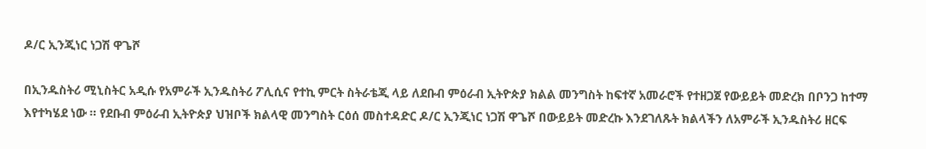ዶ/ር ኢንጂነር ነጋሽ ዋጌሾ

በኢንዱስትሪ ሚኒስትር አዲሱ የአምራች ኢንዱስትሪ ፖሊሲና የተኪ ምርት ስትራቴጂ ላይ ለደቡብ ምዕራብ ኢትዮጵያ ክልል መንግስት ከፍተኛ አመራሮች የተዘጋጀ የውይይት መድረክ በቦንጋ ከተማ እየተካሄደ ነው ። የደቡብ ምዕራብ ኢትዮጵያ ህዝቦች ክልላዊ መንግስት ርዕሰ መስተዳድር ዶ/ር ኢንጂነር ነጋሽ ዋጌሾ በውይይት መድረኩ እንደገለጹት ክልላችን ለአምራች ኢንዱስትሪ ዘርፍ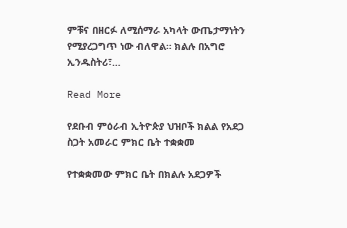ምቹና በዘርፉ ለሚሰማራ አካላት ውጤታማነትን የሚያረጋግጥ ነው ብለዋል። ክልሉ በአግሮ ኢንዱስትሪ፣…

Read More

የደቡብ ምዕራብ ኢትዮጵያ ህዝቦች ክልል የአደጋ ስጋት አመራር ምክር ቤት ተቋቋመ

የተቋቋመው ምክር ቤት በክልሉ አደጋዎች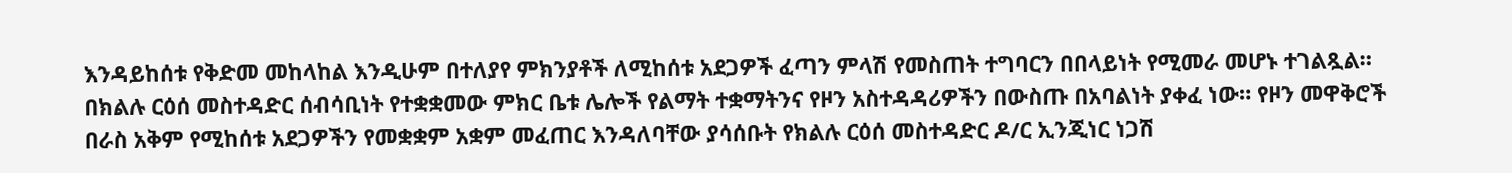እንዳይከሰቱ የቅድመ መከላከል እንዲሁም በተለያየ ምክንያቶች ለሚከሰቱ አደጋዎች ፈጣን ምላሽ የመስጠት ተግባርን በበላይነት የሚመራ መሆኑ ተገልጿል። በክልሉ ርዕሰ መስተዳድር ሰብሳቢነት የተቋቋመው ምክር ቤቱ ሌሎች የልማት ተቋማትንና የዞን አስተዳዳሪዎችን በውስጡ በአባልነት ያቀፈ ነው። የዞን መዋቅሮች በራስ አቅም የሚከሰቱ አደጋዎችን የመቋቋም አቋም መፈጠር እንዳለባቸው ያሳሰቡት የክልሉ ርዕሰ መስተዳድር ዶ/ር ኢንጂነር ነጋሽ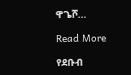ዋጌሾ…

Read More

የደቡብ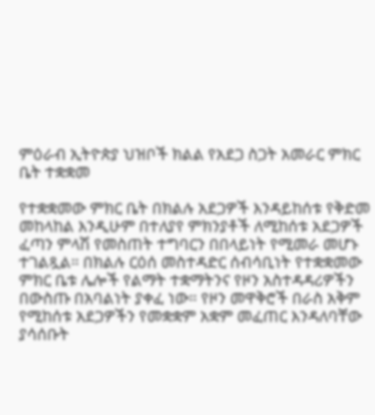ምዕራብ ኢትዮጵያ ህዝቦች ክልል የአደጋ ስጋት አመራር ምክር ቤት ተቋቋመ

የተቋቋመው ምክር ቤት በክልሉ አደጋዎች እንዳይከሰቱ የቅድመ መከላከል እንዲሁም በተለያየ ምክንያቶች ለሚከሰቱ አደጋዎች ፈጣን ምላሽ የመስጠት ተግባርን በበላይነት የሚመራ መሆኑ ተገልጿል። በክልሉ ርዕሰ መስተዳድር ሰብሳቢነት የተቋቋመው ምክር ቤቱ ሌሎች የልማት ተቋማትንና የዞን አስተዳዳሪዎችን በውስጡ በአባልነት ያቀፈ ነው። የዞን መዋቅሮች በራስ አቅም የሚከሰቱ አደጋዎችን የመቋቋም አቋም መፈጠር እንዳለባቸው ያሳሰቡት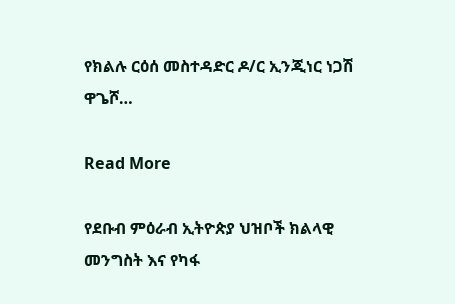የክልሉ ርዕሰ መስተዳድር ዶ/ር ኢንጂነር ነጋሽ ዋጌሾ…

Read More

የደቡብ ምዕራብ ኢትዮጵያ ህዝቦች ክልላዊ መንግስት እና የካፋ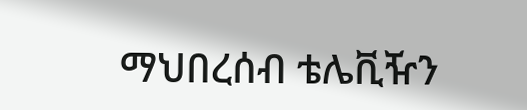ማህበረሰብ ቴሌቪዥን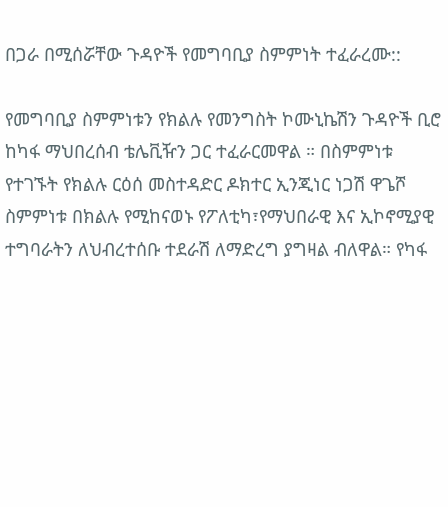በጋራ በሚሰሯቸው ጉዳዮች የመግባቢያ ስምምነት ተፈራረሙ::

የመግባቢያ ስምምነቱን የክልሉ የመንግስት ኮሙኒኬሽን ጉዳዮች ቢሮ ከካፋ ማህበረሰብ ቴሌቪዥን ጋር ተፈራርመዋል ። በስምምነቱ የተገኙት የክልሉ ርዕሰ መስተዳድር ዶክተር ኢንጂነር ነጋሽ ዋጌሾ ስምምነቱ በክልሉ የሚከናወኑ የፖለቲካ፣የማህበራዊ እና ኢኮኖሚያዊ ተግባራትን ለህብረተሰቡ ተደራሽ ለማድረግ ያግዛል ብለዋል። የካፋ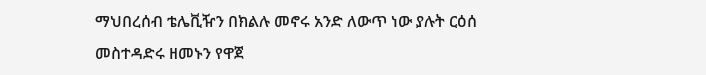ማህበረሰብ ቴሌቪዥን በክልሉ መኖሩ አንድ ለውጥ ነው ያሉት ርዕሰ መስተዳድሩ ዘመኑን የዋጀ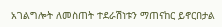አገልግሎት ለመስጠት ተደራሽነቱን ማጠናከር ይኖርበታል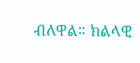ብለዋል። ክልላዊ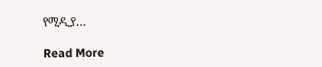የሚዲያ…

Read More